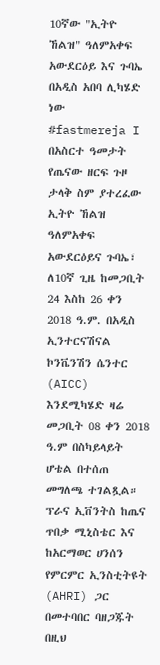10ኛው "ኢትዮ ኸልዝ" ዓለምአቀፍ አውደርዕይ እና ጉባኤ በአዲስ አበባ ሊካሄድ ነው
#fastmereja I በአስርተ ዓመታት የጤናው ዘርፍ ጉዞ ታላቅ ስም ያተረፈው ኢትዮ ኸልዝ ዓለምአቀፍ አውደርዕይና ጉባኤ፣ ለ10ኛ ጊዜ ከመጋቢት 24 እስከ 26 ቀን 2018 ዓ.ም. በአዲስ ኢንተርናሽናል ኮንቬንሽን ሴንተር (AICC) እንደሚካሄድ ዛሬ መጋቢት 08 ቀን 2018 ዓ.ም በስካይላይት ሆቴል በተሰጠ መግለጫ ተገልጿል።
ፕራና ኢቨንትስ ከጤና ጥበቃ ሚኒስቴር እና ከአርማወር ሀንሰን የምርምር ኢንስቲትዩት (AHRI) ጋር በመተባበር ባዘጋጁት በዚህ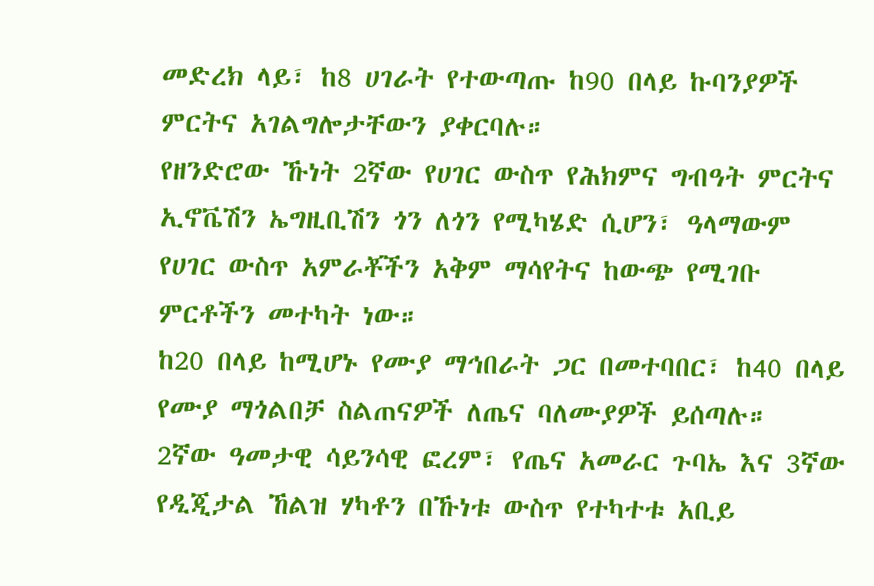መድረክ ላይ፣ ከ8 ሀገራት የተውጣጡ ከ90 በላይ ኩባንያዎች ምርትና አገልግሎታቸውን ያቀርባሉ።
የዘንድሮው ኹነት 2ኛው የሀገር ውስጥ የሕክምና ግብዓት ምርትና ኢኖቬሽን ኤግዚቢሽን ጎን ለጎን የሚካሄድ ሲሆን፣ ዓላማውም የሀገር ውስጥ አምራቾችን አቅም ማሳየትና ከውጭ የሚገቡ ምርቶችን መተካት ነው።
ከ20 በላይ ከሚሆኑ የሙያ ማኅበራት ጋር በመተባበር፣ ከ40 በላይ የሙያ ማጎልበቻ ስልጠናዎች ለጤና ባለሙያዎች ይሰጣሉ።
2ኛው ዓመታዊ ሳይንሳዊ ፎረም፣ የጤና አመራር ጉባኤ እና 3ኛው የዲጂታል ኸልዝ ሃካቶን በኹነቱ ውስጥ የተካተቱ አቢይ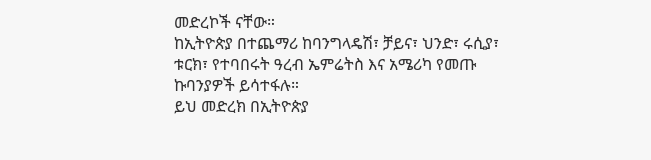መድረኮች ናቸው።
ከኢትዮጵያ በተጨማሪ ከባንግላዴሽ፣ ቻይና፣ ህንድ፣ ሩሲያ፣ ቱርክ፣ የተባበሩት ዓረብ ኤምሬትስ እና አሜሪካ የመጡ ኩባንያዎች ይሳተፋሉ።
ይህ መድረክ በኢትዮጵያ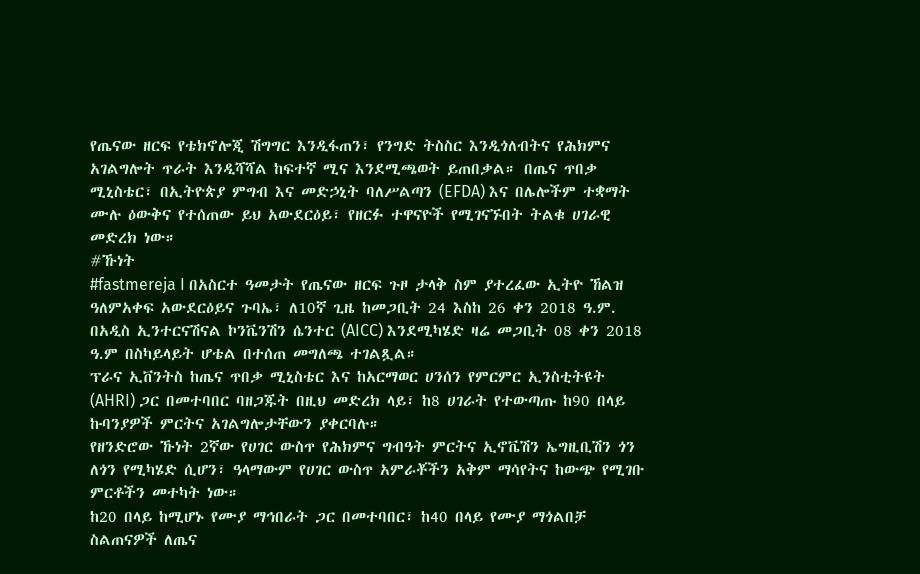የጤናው ዘርፍ የቴክኖሎጂ ሽግግር እንዲፋጠን፣ የንግድ ትስስር እንዲጎለብትና የሕክምና አገልግሎት ጥራት እንዲሻሻል ከፍተኛ ሚና እንደሚጫወት ይጠበቃል። በጤና ጥበቃ ሚኒስቴር፣ በኢትዮጵያ ምግብ እና መድኃኒት ባለሥልጣን (EFDA) እና በሌሎችም ተቋማት ሙሉ ዕውቅና የተሰጠው ይህ አውደርዕይ፣ የዘርፉ ተዋናዮች የሚገናኙበት ትልቁ ሀገራዊ መድረክ ነው።
#ኹነት
#fastmereja I በአስርተ ዓመታት የጤናው ዘርፍ ጉዞ ታላቅ ስም ያተረፈው ኢትዮ ኸልዝ ዓለምአቀፍ አውደርዕይና ጉባኤ፣ ለ10ኛ ጊዜ ከመጋቢት 24 እስከ 26 ቀን 2018 ዓ.ም. በአዲስ ኢንተርናሽናል ኮንቬንሽን ሴንተር (AICC) እንደሚካሄድ ዛሬ መጋቢት 08 ቀን 2018 ዓ.ም በስካይላይት ሆቴል በተሰጠ መግለጫ ተገልጿል።
ፕራና ኢቨንትስ ከጤና ጥበቃ ሚኒስቴር እና ከአርማወር ሀንሰን የምርምር ኢንስቲትዩት (AHRI) ጋር በመተባበር ባዘጋጁት በዚህ መድረክ ላይ፣ ከ8 ሀገራት የተውጣጡ ከ90 በላይ ኩባንያዎች ምርትና አገልግሎታቸውን ያቀርባሉ።
የዘንድሮው ኹነት 2ኛው የሀገር ውስጥ የሕክምና ግብዓት ምርትና ኢኖቬሽን ኤግዚቢሽን ጎን ለጎን የሚካሄድ ሲሆን፣ ዓላማውም የሀገር ውስጥ አምራቾችን አቅም ማሳየትና ከውጭ የሚገቡ ምርቶችን መተካት ነው።
ከ20 በላይ ከሚሆኑ የሙያ ማኅበራት ጋር በመተባበር፣ ከ40 በላይ የሙያ ማጎልበቻ ስልጠናዎች ለጤና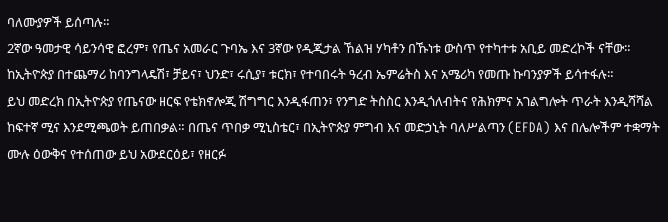ባለሙያዎች ይሰጣሉ።
2ኛው ዓመታዊ ሳይንሳዊ ፎረም፣ የጤና አመራር ጉባኤ እና 3ኛው የዲጂታል ኸልዝ ሃካቶን በኹነቱ ውስጥ የተካተቱ አቢይ መድረኮች ናቸው።
ከኢትዮጵያ በተጨማሪ ከባንግላዴሽ፣ ቻይና፣ ህንድ፣ ሩሲያ፣ ቱርክ፣ የተባበሩት ዓረብ ኤምሬትስ እና አሜሪካ የመጡ ኩባንያዎች ይሳተፋሉ።
ይህ መድረክ በኢትዮጵያ የጤናው ዘርፍ የቴክኖሎጂ ሽግግር እንዲፋጠን፣ የንግድ ትስስር እንዲጎለብትና የሕክምና አገልግሎት ጥራት እንዲሻሻል ከፍተኛ ሚና እንደሚጫወት ይጠበቃል። በጤና ጥበቃ ሚኒስቴር፣ በኢትዮጵያ ምግብ እና መድኃኒት ባለሥልጣን (EFDA) እና በሌሎችም ተቋማት ሙሉ ዕውቅና የተሰጠው ይህ አውደርዕይ፣ የዘርፉ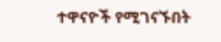ተዋናዮች የሚገናኙበት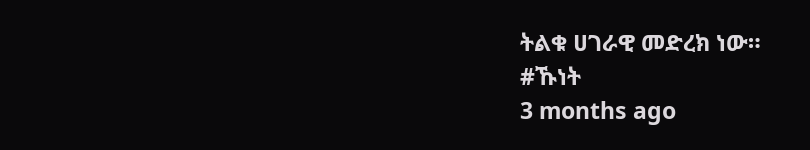ትልቁ ሀገራዊ መድረክ ነው።
#ኹነት
3 months ago